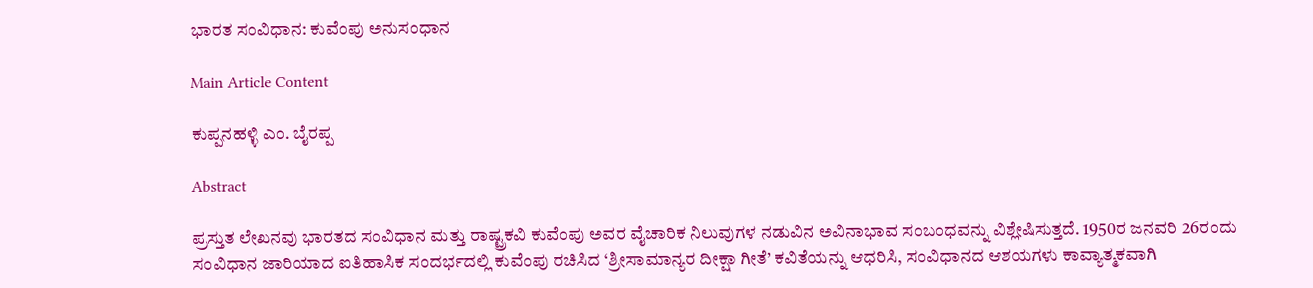ಭಾರತ ಸಂವಿಧಾನ: ಕುವೆಂಪು ಅನುಸಂಧಾನ

Main Article Content

ಕುಪ್ಪನಹಳ್ಳಿ ಎಂ. ಬೈರಪ್ಪ

Abstract

ಪ್ರಸ್ತುತ ಲೇಖನವು ಭಾರತದ ಸಂವಿಧಾನ ಮತ್ತು ರಾಷ್ಟ್ರಕವಿ ಕುವೆಂಪು ಅವರ ವೈಚಾರಿಕ ನಿಲುವುಗಳ ನಡುವಿನ ಅವಿನಾಭಾವ ಸಂಬಂಧವನ್ನು ವಿಶ್ಲೇಷಿಸುತ್ತದೆ. 1950ರ ಜನವರಿ 26ರಂದು ಸಂವಿಧಾನ ಜಾರಿಯಾದ ಐತಿಹಾಸಿಕ ಸಂದರ್ಭದಲ್ಲಿ ಕುವೆಂಪು ರಚಿಸಿದ ‘ಶ್ರೀಸಾಮಾನ್ಯರ ದೀಕ್ಷಾ ಗೀತೆ’ ಕವಿತೆಯನ್ನು ಆಧರಿಸಿ, ಸಂವಿಧಾನದ ಆಶಯಗಳು ಕಾವ್ಯಾತ್ಮಕವಾಗಿ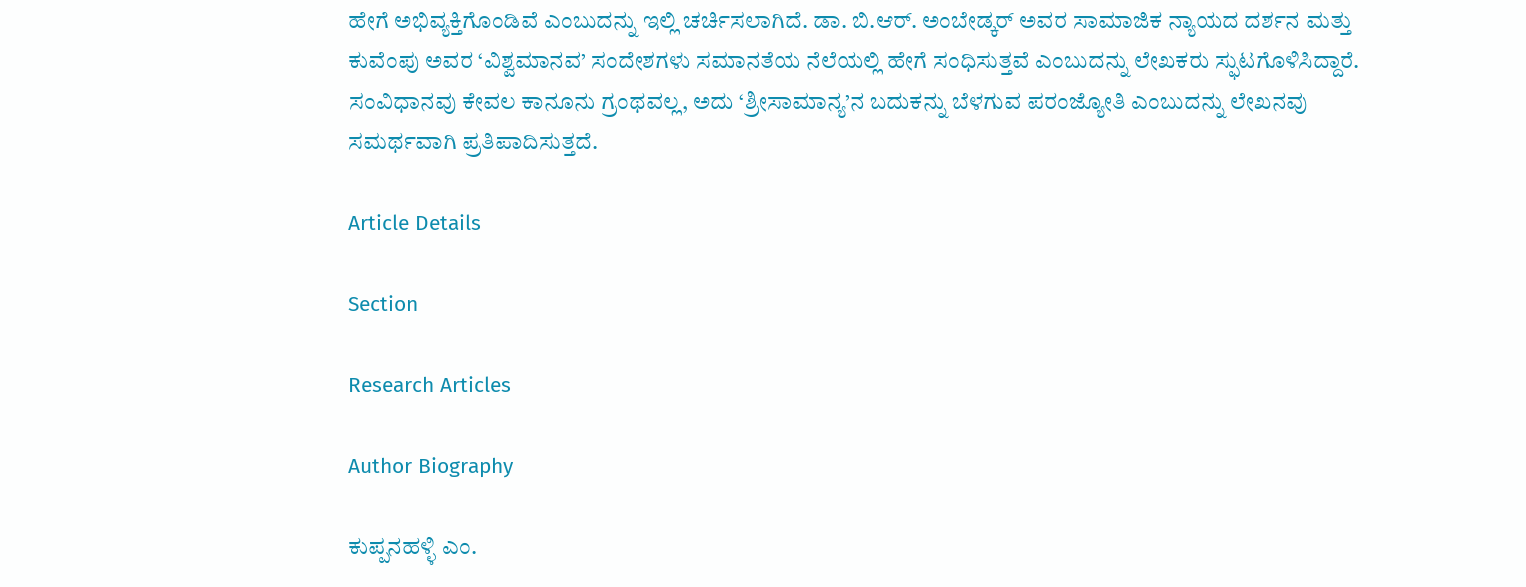ಹೇಗೆ ಅಭಿವ್ಯಕ್ತಿಗೊಂಡಿವೆ ಎಂಬುದನ್ನು ಇಲ್ಲಿ ಚರ್ಚಿಸಲಾಗಿದೆ. ಡಾ. ಬಿ.ಆರ್. ಅಂಬೇಡ್ಕರ್ ಅವರ ಸಾಮಾಜಿಕ ನ್ಯಾಯದ ದರ್ಶನ ಮತ್ತು ಕುವೆಂಪು ಅವರ ‘ವಿಶ್ವಮಾನವ’ ಸಂದೇಶಗಳು ಸಮಾನತೆಯ ನೆಲೆಯಲ್ಲಿ ಹೇಗೆ ಸಂಧಿಸುತ್ತವೆ ಎಂಬುದನ್ನು ಲೇಖಕರು ಸ್ಫುಟಗೊಳಿಸಿದ್ದಾರೆ. ಸಂವಿಧಾನವು ಕೇವಲ ಕಾನೂನು ಗ್ರಂಥವಲ್ಲ, ಅದು ‘ಶ್ರೀಸಾಮಾನ್ಯ’ನ ಬದುಕನ್ನು ಬೆಳಗುವ ಪರಂಜ್ಯೋತಿ ಎಂಬುದನ್ನು ಲೇಖನವು ಸಮರ್ಥವಾಗಿ ಪ್ರತಿಪಾದಿಸುತ್ತದೆ.

Article Details

Section

Research Articles

Author Biography

ಕುಪ್ಪನಹಳ್ಳಿ ಎಂ.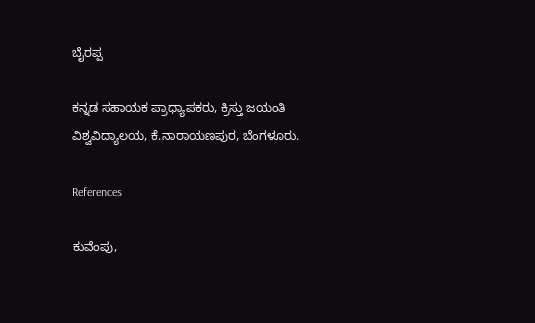ಬೈರಪ್ಪ

ಕನ್ನಡ ಸಹಾಯಕ ಪ್ರಾಧ್ಯಾಪಕರು, ಕ್ರಿಸ್ತು ಜಯಂತಿ ವಿಶ್ವವಿದ್ಯಾಲಯ, ಕೆ.ನಾರಾಯಣಪುರ, ಬೆಂಗಳೂರು.

References

ಕುವೆಂಪು,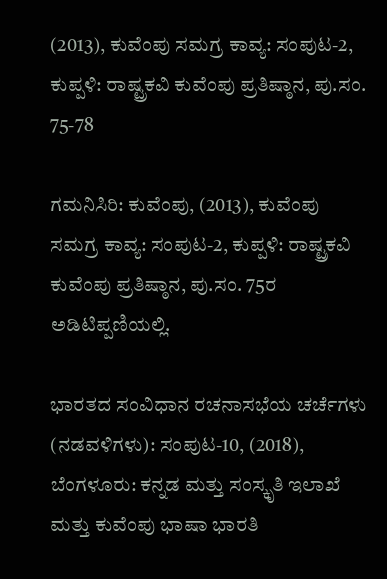(2013), ಕುವೆಂಪು ಸಮಗ್ರ ಕಾವ್ಯ: ಸಂಪುಟ-2, ಕುಪ್ಪಳಿ: ರಾಷ್ಟ್ರಕವಿ ಕುವೆಂಪು ಪ್ರತಿಷ್ಠಾನ, ಪು.ಸಂ. 75-78

ಗಮನಿಸಿರಿ: ಕುವೆಂಪು, (2013), ಕುವೆಂಪು ಸಮಗ್ರ ಕಾವ್ಯ: ಸಂಪುಟ-2, ಕುಪ್ಪಳಿ: ರಾಷ್ಟ್ರಕವಿ ಕುವೆಂಪು ಪ್ರತಿಷ್ಠಾನ, ಪು.ಸಂ. 75ರ ಅಡಿಟಿಪ್ಪಣಿಯಲ್ಲಿ.

ಭಾರತದ ಸಂವಿಧಾನ ರಚನಾಸಭೆಯ ಚರ್ಚೆಗಳು (ನಡವಳಿಗಳು): ಸಂಪುಟ-10, (2018), ಬೆಂಗಳೂರು: ಕನ್ನಡ ಮತ್ತು ಸಂಸ್ಕೃತಿ ಇಲಾಖೆ ಮತ್ತು ಕುವೆಂಪು ಭಾಷಾ ಭಾರತಿ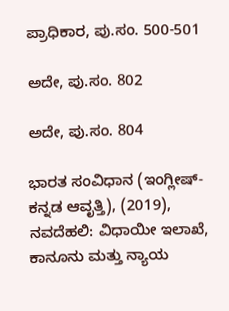ಪ್ರಾಧಿಕಾರ, ಪು.ಸಂ. 500-501

ಅದೇ, ಪು.ಸಂ. 802

ಅದೇ, ಪು.ಸಂ. 804

ಭಾರತ ಸಂವಿಧಾನ (ಇಂಗ್ಲೀಷ್-ಕನ್ನಡ ಆವೃತ್ತಿ), (2019), ನವದೆಹಲಿ: ವಿಧಾಯೀ ಇಲಾಖೆ, ಕಾನೂನು ಮತ್ತು ನ್ಯಾಯ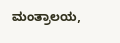ಮಂತ್ರಾಲಯ,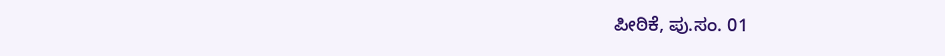ಪೀಠಿಕೆ, ಪು.ಸಂ. 01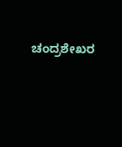ಚಂದ್ರಶೇಖರ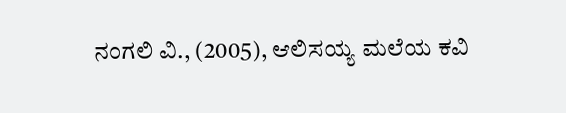ನಂಗಲಿ ವಿ., (2005), ಆಲಿಸಯ್ಯ ಮಲೆಯ ಕವಿ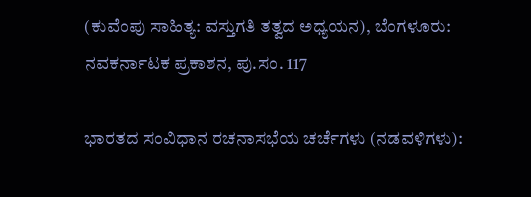(ಕುವೆಂಪು ಸಾಹಿತ್ಯ: ವಸ್ತುಗತಿ ತತ್ವದ ಅಧ್ಯಯನ), ಬೆಂಗಳೂರು: ನವಕರ್ನಾಟಕ ಪ್ರಕಾಶನ, ಪು.ಸಂ. 117

ಭಾರತದ ಸಂವಿಧಾನ ರಚನಾಸಭೆಯ ಚರ್ಚೆಗಳು (ನಡವಳಿಗಳು):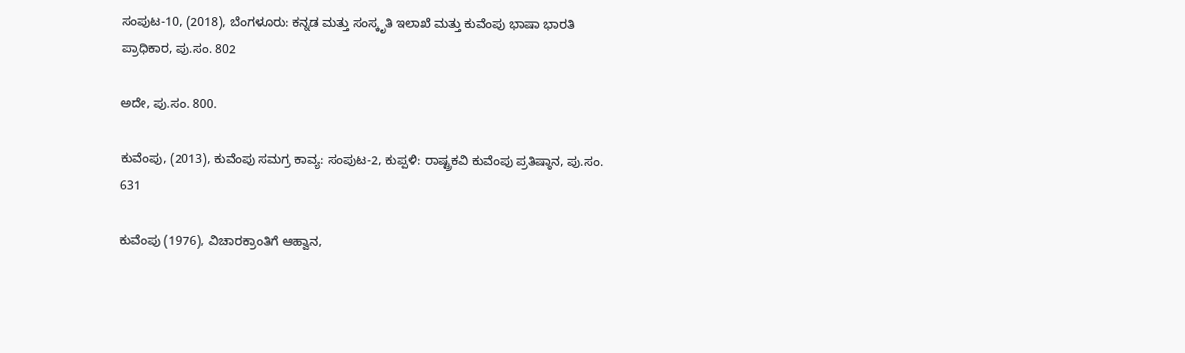ಸಂಪುಟ-10, (2018), ಬೆಂಗಳೂರು: ಕನ್ನಡ ಮತ್ತು ಸಂಸ್ಕೃತಿ ಇಲಾಖೆ ಮತ್ತು ಕುವೆಂಪು ಭಾಷಾ ಭಾರತಿ ಪ್ರಾಧಿಕಾರ, ಪು.ಸಂ. 802

ಅದೇ, ಪು.ಸಂ. 800.

ಕುವೆಂಪು, (2013), ಕುವೆಂಪು ಸಮಗ್ರ ಕಾವ್ಯ: ಸಂಪುಟ-2, ಕುಪ್ಪಳಿ: ರಾಷ್ಟ್ರಕವಿ ಕುವೆಂಪು ಪ್ರತಿಷ್ಠಾನ, ಪು.ಸಂ. 631

ಕುವೆಂಪು (1976), ವಿಚಾರಕ್ರಾಂತಿಗೆ ಆಹ್ವಾನ,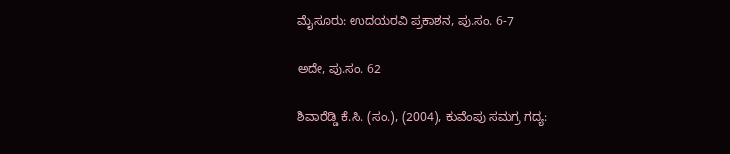ಮೈಸೂರು: ಉದಯರವಿ ಪ್ರಕಾಶನ, ಪು.ಸಂ. 6-7

ಅದೇ, ಪು.ಸಂ. 62

ಶಿವಾರೆಡ್ಡಿ ಕೆ.ಸಿ. (ಸಂ.), (2004), ಕುವೆಂಪು ಸಮಗ್ರ ಗದ್ಯ: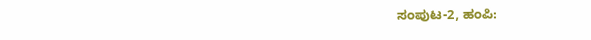ಸಂಪುಟ-2, ಹಂಪಿ: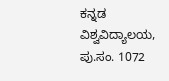ಕನ್ನಡ ವಿಶ್ವವಿದ್ಯಾಲಯ, ಪು.ಸಂ. 1072